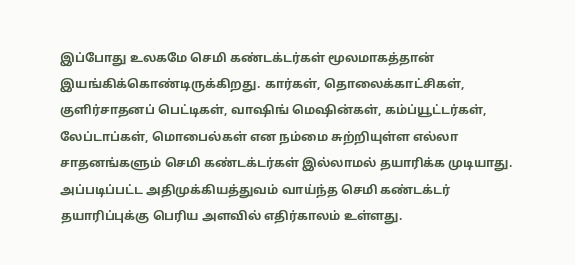இப்போது உலகமே செமி கண்டக்டர்கள் மூலமாகத்தான் இயங்கிக்கொண்டிருக்கிறது. கார்கள், தொலைக்காட்சிகள், குளிர்சாதனப் பெட்டிகள், வாஷிங் மெஷின்கள், கம்ப்யூட்டர்கள், லேப்டாப்கள், மொபைல்கள் என நம்மை சுற்றியுள்ள எல்லா சாதனங்களும் செமி கண்டக்டர்கள் இல்லாமல் தயாரிக்க முடியாது. அப்படிப்பட்ட அதிமுக்கியத்துவம் வாய்ந்த செமி கண்டக்டர் தயாரிப்புக்கு பெரிய அளவில் எதிர்காலம் உள்ளது.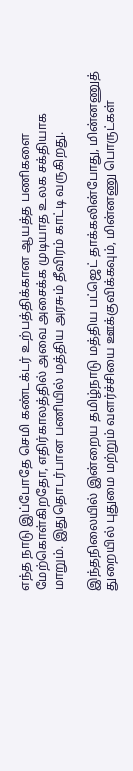எந்த நாடு இப்போதே செமி கண்டக்டர் உற்பத்திக்கான ஆயத்த பணிகளை மேற்கொள்கிறதோ, எதிர்காலத்தில் அவை அசைக்க முடியாத உலக சக்தியாக மாறும். இதுதொடர்பான பணியில் மத்திய அரசும் தீவிரம் காட்டி வருகிறது.

இந்தநிலையில் இன்றைய தமிழ்நாடு மத்திய பட்ஜெட் தாக்கலின்போது, மின்னணுத் துறையில் புதுமை மற்றும் வளர்ச்சியை ஊக்குவிக்கவும், மின்னணு பொருட்கள்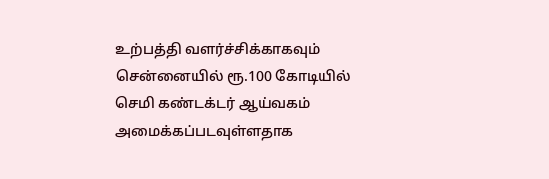உற்பத்தி வளர்ச்சிக்காகவும் சென்னையில் ரூ.100 கோடியில் செமி கண்டக்டர் ஆய்வகம் அமைக்கப்படவுள்ளதாக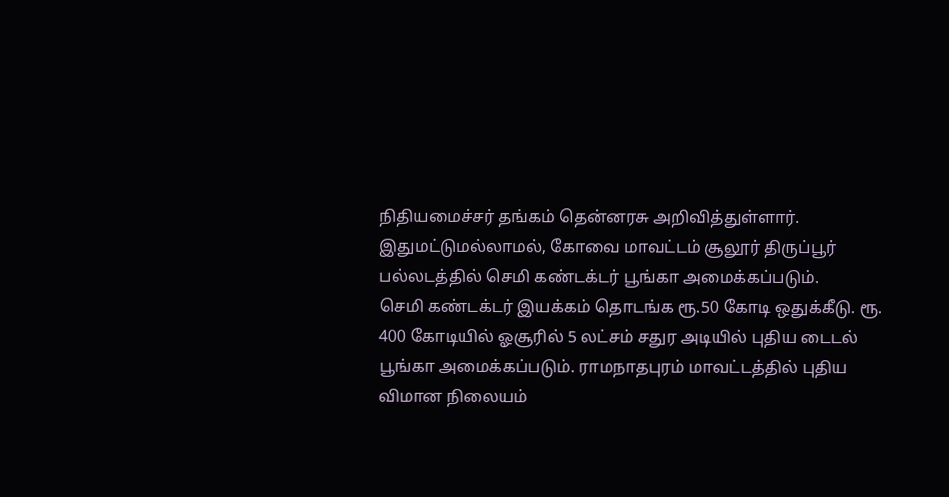நிதியமைச்சர் தங்கம் தென்னரசு அறிவித்துள்ளார். இதுமட்டுமல்லாமல், கோவை மாவட்டம் சூலூர் திருப்பூர் பல்லடத்தில் செமி கண்டக்டர் பூங்கா அமைக்கப்படும்.
செமி கண்டக்டர் இயக்கம் தொடங்க ரூ.50 கோடி ஒதுக்கீடு. ரூ. 400 கோடியில் ஓசூரில் 5 லட்சம் சதுர அடியில் புதிய டைடல் பூங்கா அமைக்கப்படும். ராமநாதபுரம் மாவட்டத்தில் புதிய விமான நிலையம்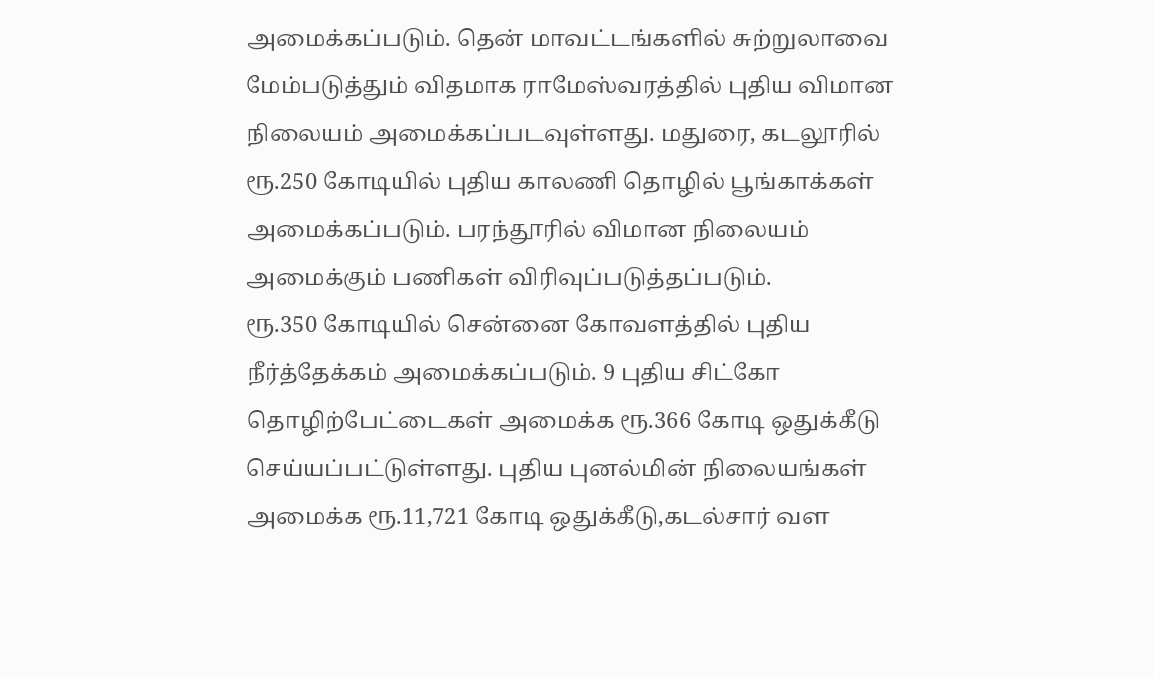அமைக்கப்படும். தென் மாவட்டங்களில் சுற்றுலாவை மேம்படுத்தும் விதமாக ராமேஸ்வரத்தில் புதிய விமான நிலையம் அமைக்கப்படவுள்ளது. மதுரை, கடலூரில் ரூ.250 கோடியில் புதிய காலணி தொழில் பூங்காக்கள் அமைக்கப்படும். பரந்தூரில் விமான நிலையம் அமைக்கும் பணிகள் விரிவுப்படுத்தப்படும்.
ரூ.350 கோடியில் சென்னை கோவளத்தில் புதிய நீர்த்தேக்கம் அமைக்கப்படும். 9 புதிய சிட்கோ தொழிற்பேட்டைகள் அமைக்க ரூ.366 கோடி ஒதுக்கீடு செய்யப்பட்டுள்ளது. புதிய புனல்மின் நிலையங்கள் அமைக்க ரூ.11,721 கோடி ஒதுக்கீடு,கடல்சார் வள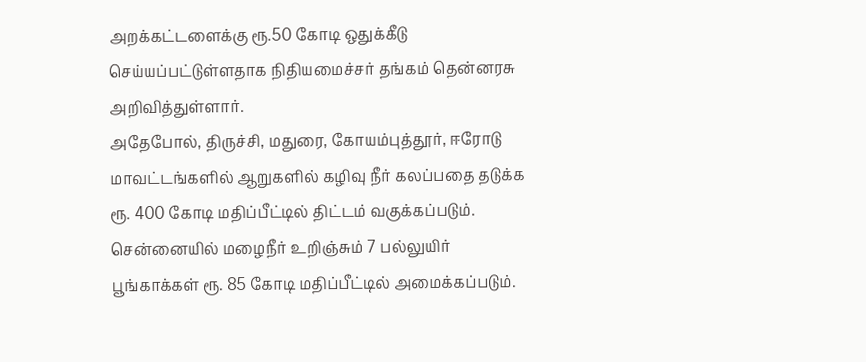அறக்கட்டளைக்கு ரூ.50 கோடி ஒதுக்கீடு செய்யப்பட்டுள்ளதாக நிதியமைச்சர் தங்கம் தென்னரசு அறிவித்துள்ளார்.
அதேபோல், திருச்சி, மதுரை, கோயம்புத்தூர், ஈரோடு மாவட்டங்களில் ஆறுகளில் கழிவு நீர் கலப்பதை தடுக்க ரூ. 400 கோடி மதிப்பீட்டில் திட்டம் வகுக்கப்படும். சென்னையில் மழைநீர் உறிஞ்சும் 7 பல்லுயிர் பூங்காக்கள் ரூ. 85 கோடி மதிப்பீட்டில் அமைக்கப்படும்.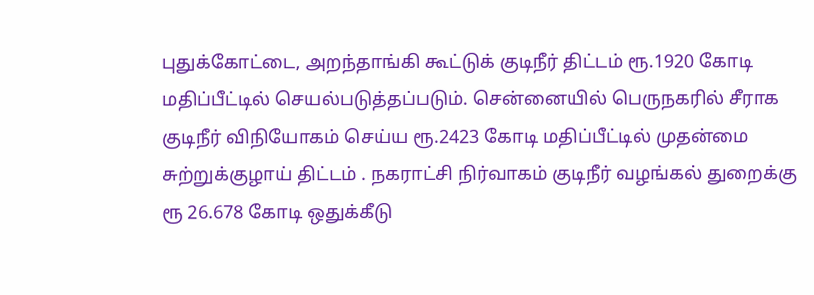புதுக்கோட்டை, அறந்தாங்கி கூட்டுக் குடிநீர் திட்டம் ரூ.1920 கோடி மதிப்பீட்டில் செயல்படுத்தப்படும். சென்னையில் பெருநகரில் சீராக குடிநீர் விநியோகம் செய்ய ரூ.2423 கோடி மதிப்பீட்டில் முதன்மை சுற்றுக்குழாய் திட்டம் . நகராட்சி நிர்வாகம் குடிநீர் வழங்கல் துறைக்கு ரூ 26.678 கோடி ஒதுக்கீடு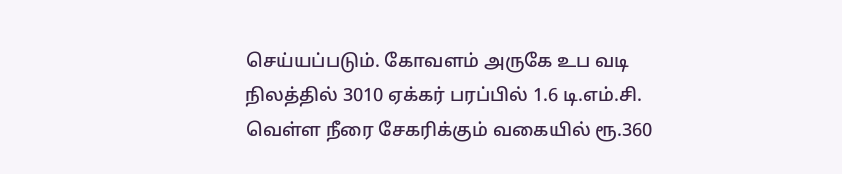செய்யப்படும். கோவளம் அருகே உப வடி நிலத்தில் 3010 ஏக்கர் பரப்பில் 1.6 டி.எம்.சி. வெள்ள நீரை சேகரிக்கும் வகையில் ரூ.360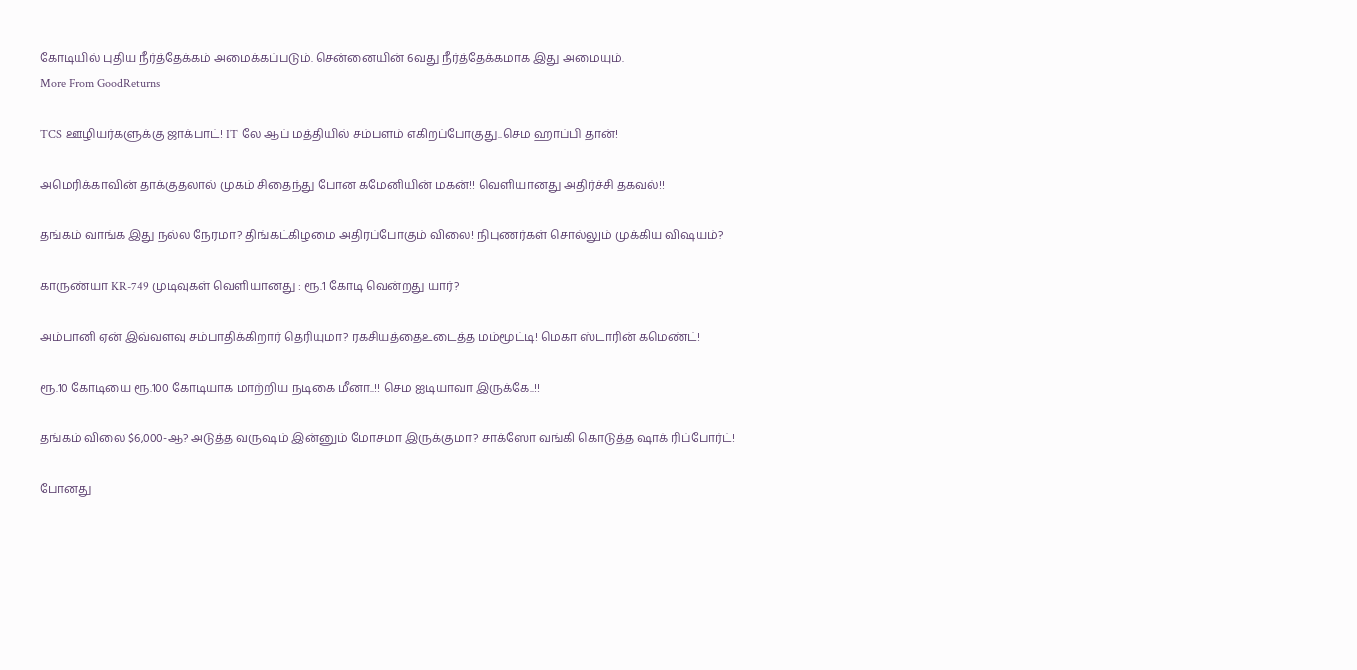கோடியில் புதிய நீர்த்தேக்கம் அமைக்கப்படும். சென்னையின் 6வது நீர்த்தேக்கமாக இது அமையும்.
More From GoodReturns

TCS ஊழியர்களுக்கு ஜாக்பாட்! IT லே ஆப் மத்தியில் சம்பளம் எகிறப்போகுது..செம ஹாப்பி தான்!

அமெரிக்காவின் தாக்குதலால் முகம் சிதைந்து போன கமேனியின் மகன்!! வெளியானது அதிர்ச்சி தகவல்!!

தங்கம் வாங்க இது நல்ல நேரமா? திங்கட்கிழமை அதிரப்போகும் விலை! நிபுணர்கள் சொல்லும் முக்கிய விஷயம்?

காருண்யா KR-749 முடிவுகள் வெளியானது : ரூ.1 கோடி வென்றது யார்?

அம்பானி ஏன் இவ்வளவு சம்பாதிக்கிறார் தெரியுமா? ரகசியத்தைஉடைத்த மம்மூட்டி! மெகா ஸ்டாரின் கமெண்ட்!

ரூ.10 கோடியை ரூ.100 கோடியாக மாற்றிய நடிகை மீனா..!! செம ஐடியாவா இருக்கே..!!

தங்கம் விலை $6,000-ஆ? அடுத்த வருஷம் இன்னும் மோசமா இருக்குமா? சாக்ஸோ வங்கி கொடுத்த ஷாக் ரிப்போர்ட்!

போனது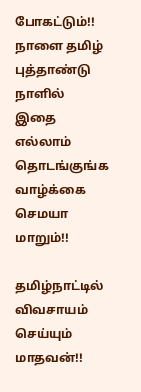போகட்டும்!! நாளை தமிழ் புத்தாண்டு நாளில் இதை எல்லாம் தொடங்குங்க வாழ்க்கை செமயா மாறும்!!

தமிழ்நாட்டில் விவசாயம் செய்யும் மாதவன்!!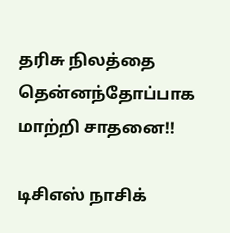தரிசு நிலத்தை தென்னந்தோப்பாக மாற்றி சாதனை!!

டிசிஎஸ் நாசிக்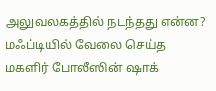அலுவலகத்தில் நடந்தது என்ன? மஃப்டியில் வேலை செய்த மகளிர் போலீஸின் ஷாக்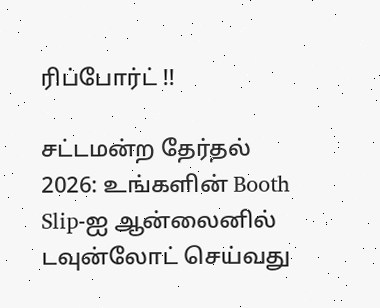ரிப்போர்ட் !!

சட்டமன்ற தேர்தல் 2026: உங்களின் Booth Slip-ஐ ஆன்லைனில் டவுன்லோட் செய்வது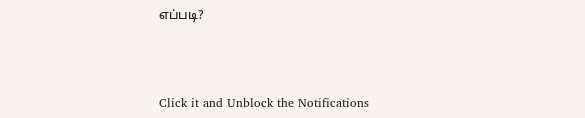எப்படி?



Click it and Unblock the Notifications